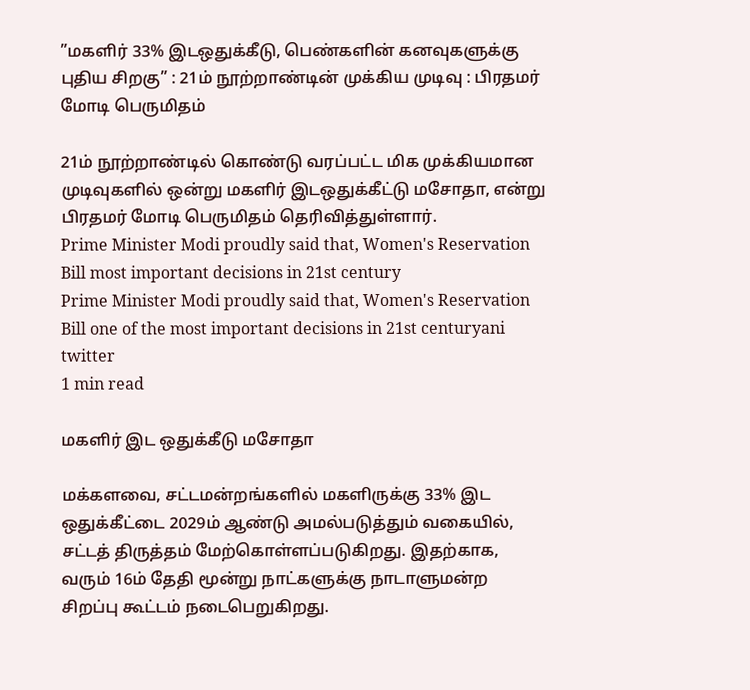”மகளிர் 33% இடஒதுக்கீடு, பெண்களின் கனவுகளுக்கு புதிய சிறகு” : 21ம் நூற்றாண்டின் முக்கிய முடிவு : பிரதமர் மோடி பெருமிதம்

21ம் நூற்றாண்டில் கொண்டு வரப்பட்ட மிக முக்கியமான முடிவுகளில் ஒன்று மகளிர் இடஒதுக்கீட்டு மசோதா, என்று பிரதமர் மோடி பெருமிதம் தெரிவித்துள்ளார்.
Prime Minister Modi proudly said that, Women's Reservation Bill most important decisions in 21st century
Prime Minister Modi proudly said that, Women's Reservation Bill one of the most important decisions in 21st centuryani twitter
1 min read

மகளிர் இட ஒதுக்கீடு மசோதா

மக்களவை, சட்டமன்றங்களில் மகளிருக்கு 33% இட ஒதுக்கீட்டை 2029ம் ஆண்டு அமல்படுத்தும் வகையில், சட்டத் திருத்தம் மேற்கொள்ளப்படுகிறது. இதற்காக, வரும் 16ம் தேதி மூன்று நாட்களுக்கு நாடாளுமன்ற சிறப்பு கூட்டம் நடைபெறுகிறது.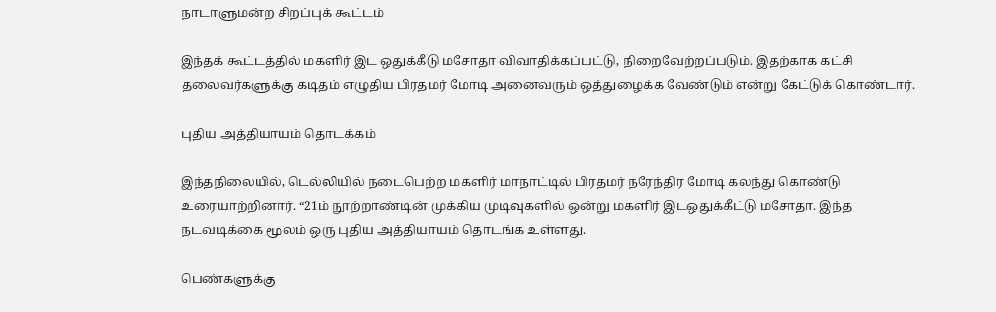நாடாளுமன்ற சிறப்புக் கூட்டம்

இந்தக் கூட்டத்தில் மகளிர் இட ஒதுக்கீடு மசோதா விவாதிக்கப்பட்டு, நிறைவேற்றப்படும். இதற்காக கட்சி தலைவர்களுக்கு கடிதம் எழுதிய பிரதமர் மோடி அனைவரும் ஒத்துழைக்க வேண்டும் என்று கேட்டுக் கொண்டார்.

புதிய அத்தியாயம் தொடக்கம்

இந்தநிலையில், டெல்லியில் நடைபெற்ற மகளிர் மாநாட்டில் பிரதமர் நரேந்திர மோடி கலந்து கொண்டு உரையாற்றினார். “21ம் நூற்றாண்டின் முக்கிய முடிவுகளில் ஒன்று மகளிர் இடஒதுக்கீட்டு மசோதா. இந்த நடவடிக்கை மூலம் ஒரு புதிய அத்தியாயம் தொடங்க உள்ளது.

பெண்களுக்கு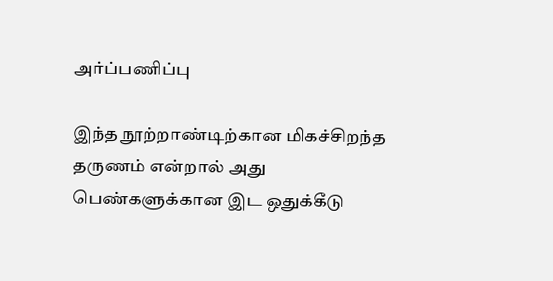அர்ப்பணிப்பு

இந்த நூற்றாண்டிற்கான மிகச்சிறந்த தருணம் என்றால் அது பெண்களுக்கான இட ஒதுக்கீடு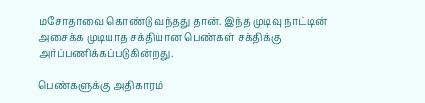மசோதாவை கொண்டு வந்தது தான். இந்த முடிவு நாட்டின் அசைக்க முடியாத சக்தியான பெண்கள் சக்திக்கு அர்ப்பணிக்கப்படுகின்றது.

பெண்களுக்கு அதிகாரம்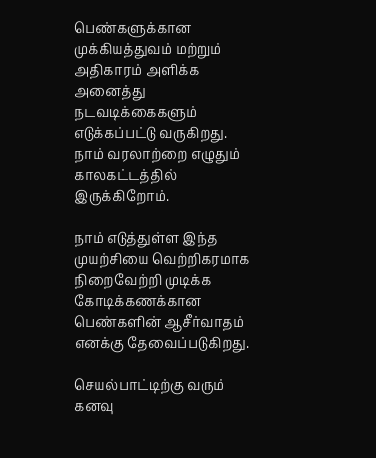பெண்களுக்கான முக்கியத்துவம் மற்றும் அதிகாரம் அளிக்க அனைத்து நடவடிக்கைகளும் எடுக்கப்பட்டு வருகிறது. நாம் வரலாற்றை எழுதும் காலகட்டத்தில் இருக்கிறோம்.

நாம் எடுத்துள்ள இந்த முயற்சியை வெற்றிகரமாக நிறைவேற்றி முடிக்க கோடிக்கணக்கான பெண்களின் ஆசீர்வாதம் எனக்கு தேவைப்படுகிறது.

செயல்பாட்டிற்கு வரும் கனவு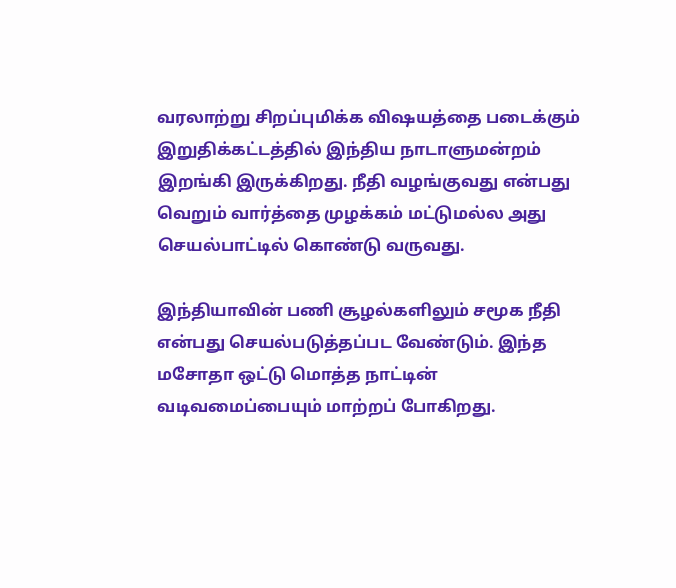வரலாற்று சிறப்புமிக்க விஷயத்தை படைக்கும் இறுதிக்கட்டத்தில் இந்திய நாடாளுமன்றம் இறங்கி இருக்கிறது. நீதி வழங்குவது என்பது வெறும் வார்த்தை முழக்கம் மட்டுமல்ல அது செயல்பாட்டில் கொண்டு வருவது.

இந்தியாவின் பணி சூழல்களிலும் சமூக நீதி என்பது செயல்படுத்தப்பட வேண்டும். இந்த மசோதா ஒட்டு மொத்த நாட்டின் வடிவமைப்பையும் மாற்றப் போகிறது.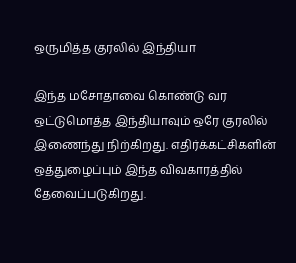ஒருமித்த குரலில் இந்தியா

இந்த மசோதாவை கொண்டு வர ஒட்டுமொத்த இந்தியாவும் ஒரே குரலில் இணைந்து நிற்கிறது. எதிர்க்கட்சிகளின் ஒத்துழைப்பும் இந்த விவகாரத்தில் தேவைப்படுகிறது.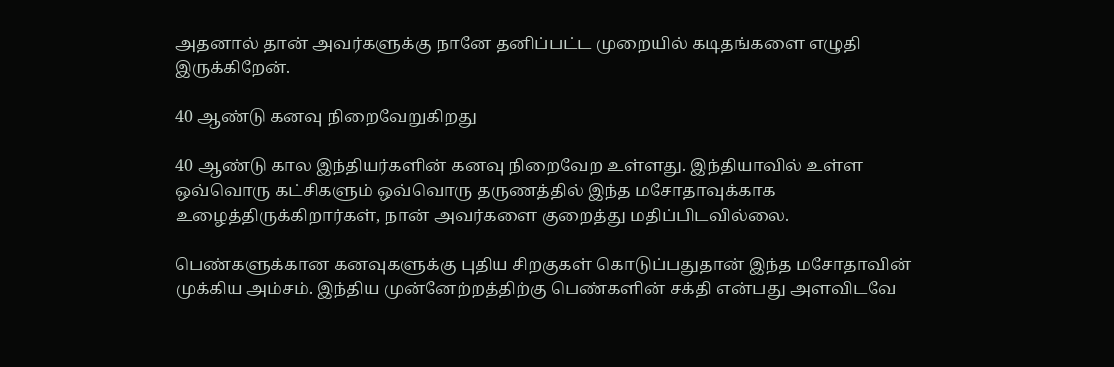அதனால் தான் அவர்களுக்கு நானே தனிப்பட்ட முறையில் கடிதங்களை எழுதி இருக்கிறேன்.

40 ஆண்டு கனவு நிறைவேறுகிறது

40 ஆண்டு கால இந்தியர்களின் கனவு நிறைவேற உள்ளது. இந்தியாவில் உள்ள ஒவ்வொரு கட்சிகளும் ஒவ்வொரு தருணத்தில் இந்த மசோதாவுக்காக உழைத்திருக்கிறார்கள், நான் அவர்களை குறைத்து மதிப்பிடவில்லை.

பெண்களுக்கான கனவுகளுக்கு புதிய சிறகுகள் கொடுப்பதுதான் இந்த மசோதாவின் முக்கிய அம்சம். இந்திய முன்னேற்றத்திற்கு பெண்களின் சக்தி என்பது அளவிடவே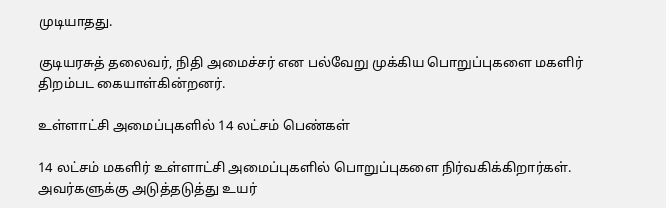முடியாதது.

குடியரசுத் தலைவர், நிதி அமைச்சர் என பல்வேறு முக்கிய பொறுப்புகளை மகளிர் திறம்பட கையாள்கின்றனர்.

உள்ளாட்சி அமைப்புகளில் 14 லட்சம் பெண்கள்

14 லட்சம் மகளிர் உள்ளாட்சி அமைப்புகளில் பொறுப்புகளை நிர்வகிக்கிறார்கள். அவர்களுக்கு அடுத்தடுத்து உயர்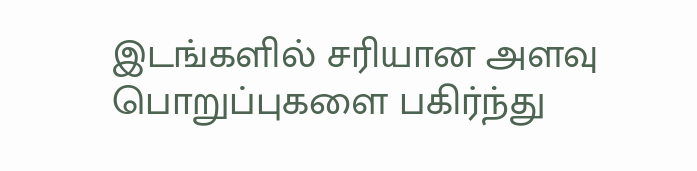இடங்களில் சரியான அளவு பொறுப்புகளை பகிர்ந்து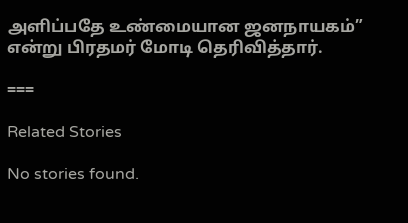அளிப்பதே உண்மையான ஜனநாயகம்” என்று பிரதமர் மோடி தெரிவித்தார்.

===

Related Stories

No stories found.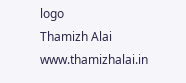logo
Thamizh Alai
www.thamizhalai.in